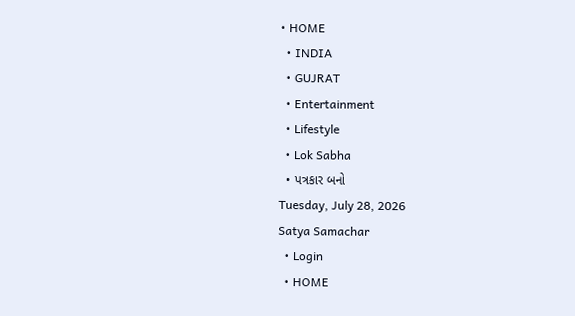• HOME
  • INDIA
  • GUJRAT
  • Entertainment
  • Lifestyle
  • Lok Sabha
  • પત્રકાર બનો
Tuesday, July 28, 2026
Satya Samachar
  • Login
  • HOME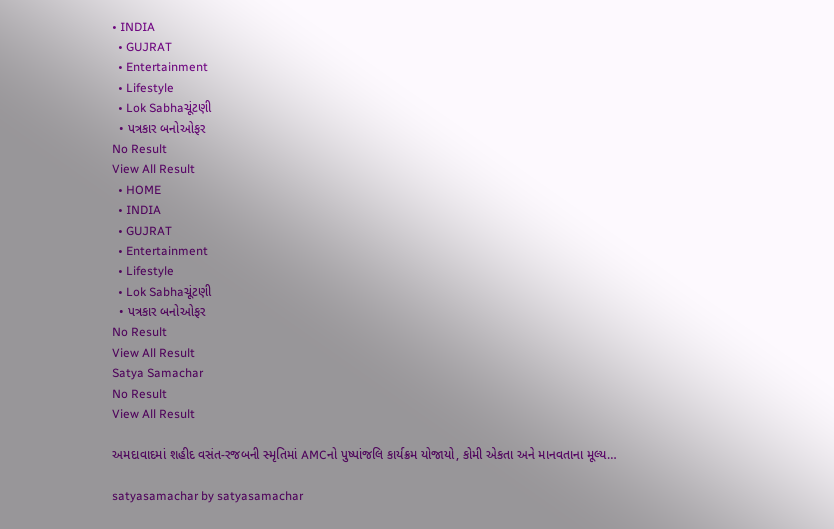• INDIA
  • GUJRAT
  • Entertainment
  • Lifestyle
  • Lok Sabhaચૂંટણી
  • પત્રકાર બનોઓફર
No Result
View All Result
  • HOME
  • INDIA
  • GUJRAT
  • Entertainment
  • Lifestyle
  • Lok Sabhaચૂંટણી
  • પત્રકાર બનોઓફર
No Result
View All Result
Satya Samachar
No Result
View All Result

અમદાવાદમાં શહીદ વસંત-રજબની સ્મૃતિમાં AMCનો પુષ્પાંજલિ કાર્યક્રમ યોજાયો, કોમી એકતા અને માનવતાના મૂલ્ય…

satyasamachar by satyasamachar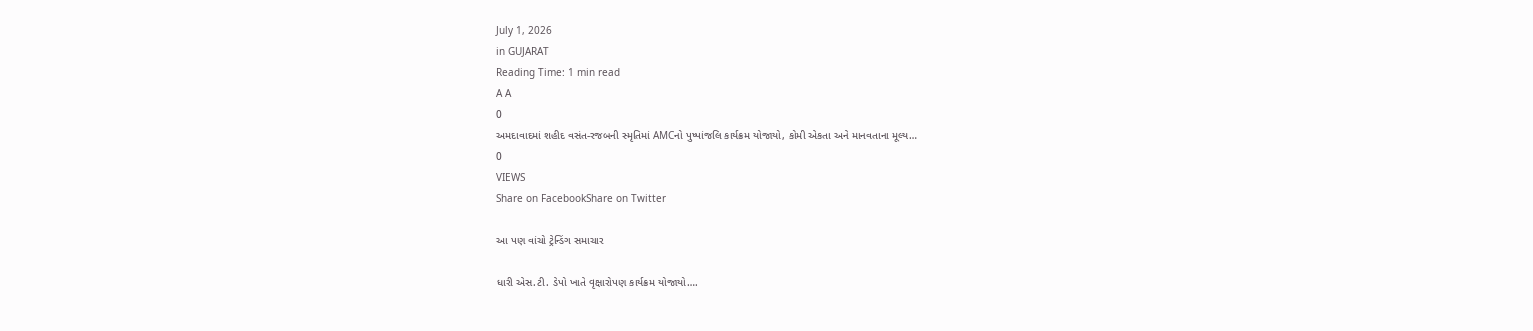July 1, 2026
in GUJARAT
Reading Time: 1 min read
A A
0
અમદાવાદમાં શહીદ વસંત-રજબની સ્મૃતિમાં AMCનો પુષ્પાંજલિ કાર્યક્રમ યોજાયો, કોમી એકતા અને માનવતાના મૂલ્ય…
0
VIEWS
Share on FacebookShare on Twitter

આ પણ વાંચો ટ્રેન્ડિંગ સમાચાર

ધારી એસ.ટી. ડેપો ખાતે વૃક્ષારોપણ કાર્યક્રમ યોજાયો….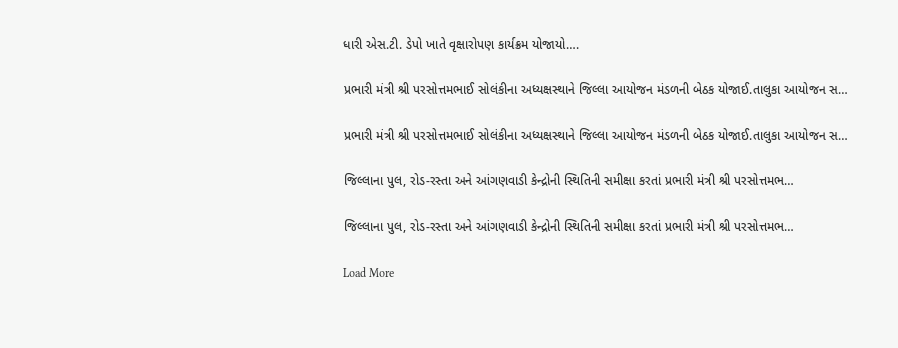ધારી એસ.ટી. ડેપો ખાતે વૃક્ષારોપણ કાર્યક્રમ યોજાયો….

પ્રભારી મંત્રી શ્રી પરસોત્તમભાઈ સોલંકીના અધ્યક્ષસ્થાને જિલ્લા આયોજન મંડળની બેઠક યોજાઈ.તાલુકા આયોજન સ…

પ્રભારી મંત્રી શ્રી પરસોત્તમભાઈ સોલંકીના અધ્યક્ષસ્થાને જિલ્લા આયોજન મંડળની બેઠક યોજાઈ.તાલુકા આયોજન સ…

જિલ્લાના પુલ, રોડ-રસ્તા અને આંગણવાડી કેન્દ્રોની સ્થિતિની સમીક્ષા કરતાં પ્રભારી મંત્રી શ્રી પરસોત્તમભ…

જિલ્લાના પુલ, રોડ-રસ્તા અને આંગણવાડી કેન્દ્રોની સ્થિતિની સમીક્ષા કરતાં પ્રભારી મંત્રી શ્રી પરસોત્તમભ…

Load More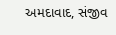અમદાવાદ, સંજીવ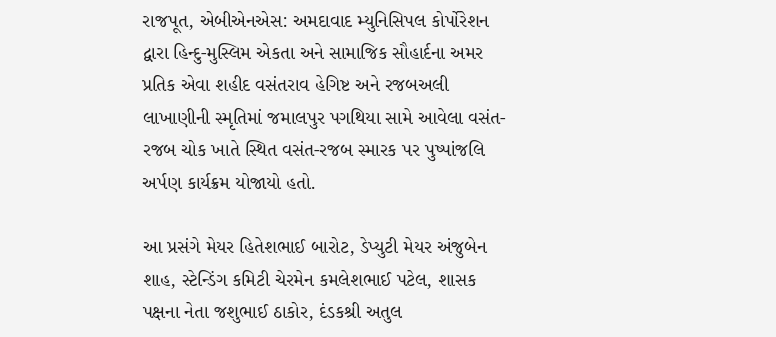રાજપૂત, એબીએનએસ: અમદાવાદ મ્યુનિસિપલ કોર્પોરેશન દ્વારા હિન્દુ-મુસ્લિમ એકતા અને સામાજિક સૌહાર્દના અમર પ્રતિક એવા શહીદ વસંતરાવ હેગિષ્ટ અને રજબઅલી લાખાણીની સ્મૃતિમાં જમાલપુર પગથિયા સામે આવેલા વસંત-રજબ ચોક ખાતે સ્થિત વસંત-રજબ સ્મારક પર પુષ્પાંજલિ અર્પણ કાર્યક્રમ યોજાયો હતો.

આ પ્રસંગે મેયર હિતેશભાઈ બારોટ, ડેપ્યુટી મેયર અંજુબેન શાહ, સ્ટેન્ડિંગ કમિટી ચેરમેન કમલેશભાઈ પટેલ, શાસક પક્ષના નેતા જશુભાઈ ઠાકોર, દંડકશ્રી અતુલ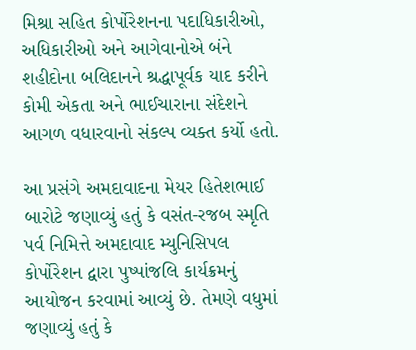મિશ્રા સહિત કોર્પોરેશનના પદાધિકારીઓ, અધિકારીઓ અને આગેવાનોએ બંને શહીદોના બલિદાનને શ્રદ્ધાપૂર્વક યાદ કરીને કોમી એકતા અને ભાઈચારાના સંદેશને આગળ વધારવાનો સંકલ્પ વ્યક્ત કર્યો હતો.

આ પ્રસંગે અમદાવાદના મેયર હિતેશભાઈ બારોટે જણાવ્યું હતું કે વસંત-રજબ સ્મૃતિ પર્વ નિમિત્તે અમદાવાદ મ્યુનિસિપલ કોર્પોરેશન દ્વારા પુષ્પાંજલિ કાર્યક્રમનું આયોજન કરવામાં આવ્યું છે. તેમણે વધુમાં જણાવ્યું હતું કે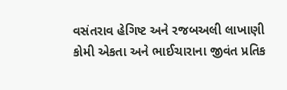વસંતરાવ હેગિષ્ટ અને રજબઅલી લાખાણી કોમી એકતા અને ભાઈચારાના જીવંત પ્રતિક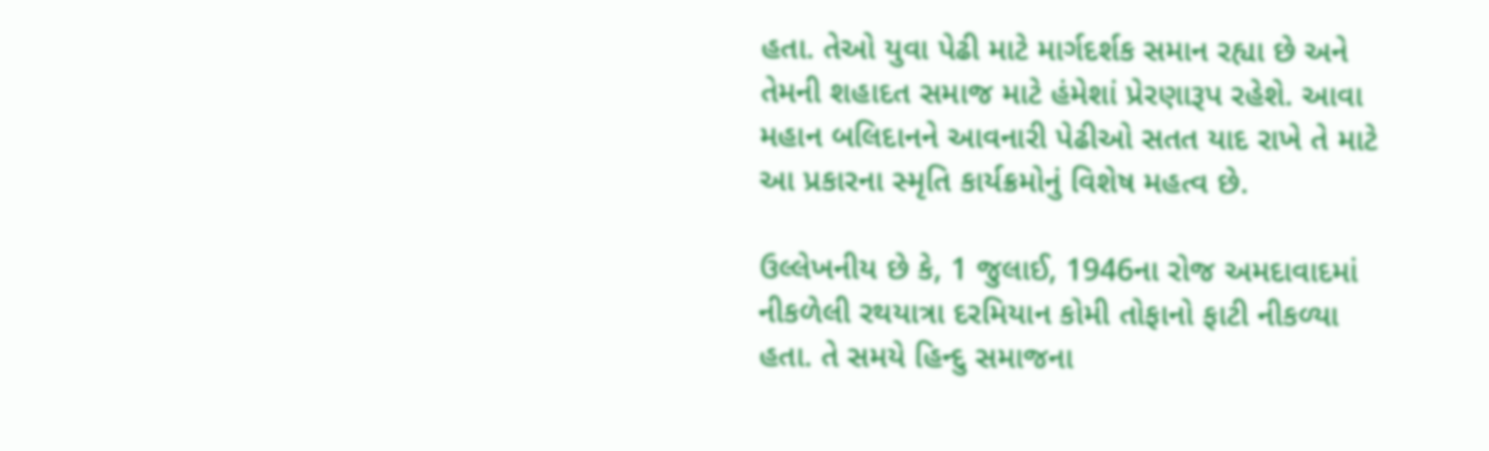હતા. તેઓ યુવા પેઢી માટે માર્ગદર્શક સમાન રહ્યા છે અને તેમની શહાદત સમાજ માટે હંમેશાં પ્રેરણારૂપ રહેશે. આવા મહાન બલિદાનને આવનારી પેઢીઓ સતત યાદ રાખે તે માટે આ પ્રકારના સ્મૃતિ કાર્યક્રમોનું વિશેષ મહત્વ છે.

ઉલ્લેખનીય છે કે, 1 જુલાઈ, 1946ના રોજ અમદાવાદમાં નીકળેલી રથયાત્રા દરમિયાન કોમી તોફાનો ફાટી નીકળ્યા હતા. તે સમયે હિન્દુ સમાજના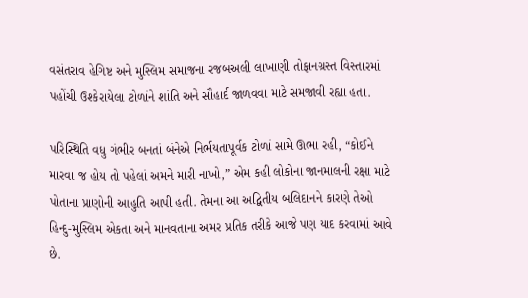વસંતરાવ હેગિષ્ટ અને મુસ્લિમ સમાજના રજબઅલી લાખાણી તોફાનગ્રસ્ત વિસ્તારમાં પહોંચી ઉશ્કેરાયેલા ટોળાંને શાંતિ અને સૌહાર્દ જાળવવા માટે સમજાવી રહ્યા હતા.

પરિસ્થિતિ વધુ ગંભીર બનતાં બંનેએ નિર્ભયતાપૂર્વક ટોળાં સામે ઊભા રહી, “કોઈને મારવા જ હોય તો પહેલાં અમને મારી નાખો,” એમ કહી લોકોના જાનમાલની રક્ષા માટે પોતાના પ્રાણોની આહુતિ આપી હતી. તેમના આ અદ્વિતીય બલિદાનને કારણે તેઓ હિન્દુ-મુસ્લિમ એકતા અને માનવતાના અમર પ્રતિક તરીકે આજે પણ યાદ કરવામાં આવે છે.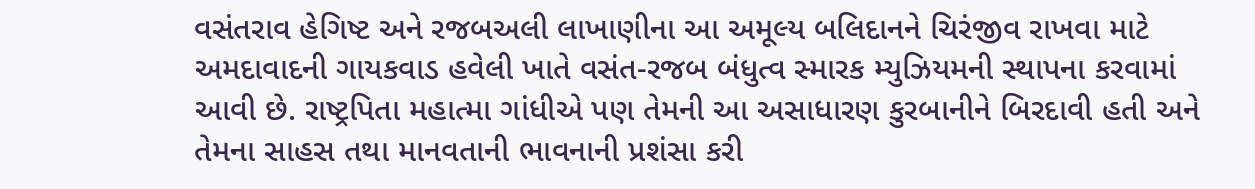વસંતરાવ હેગિષ્ટ અને રજબઅલી લાખાણીના આ અમૂલ્ય બલિદાનને ચિરંજીવ રાખવા માટે અમદાવાદની ગાયકવાડ હવેલી ખાતે વસંત-રજબ બંધુત્વ સ્મારક મ્યુઝિયમની સ્થાપના કરવામાં આવી છે. રાષ્ટ્રપિતા મહાત્મા ગાંધીએ પણ તેમની આ અસાધારણ કુરબાનીને બિરદાવી હતી અને તેમના સાહસ તથા માનવતાની ભાવનાની પ્રશંસા કરી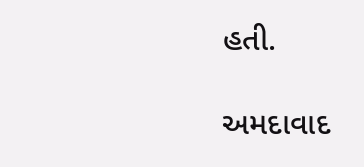હતી.

અમદાવાદ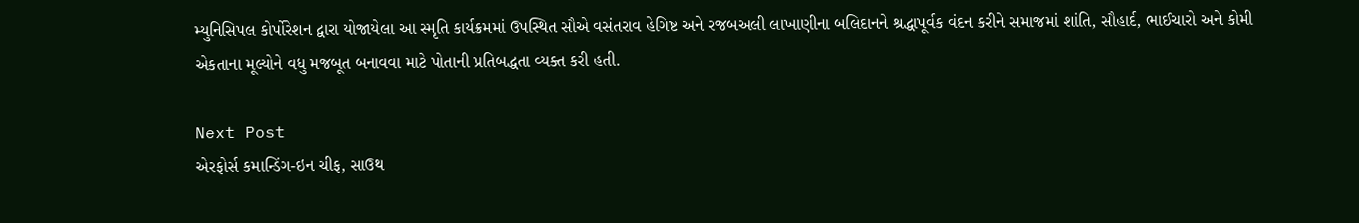મ્યુનિસિપલ કોર્પોરેશન દ્વારા યોજાયેલા આ સ્મૃતિ કાર્યક્રમમાં ઉપસ્થિત સૌએ વસંતરાવ હેગિષ્ટ અને રજબઅલી લાખાણીના બલિદાનને શ્રદ્ધાપૂર્વક વંદન કરીને સમાજમાં શાંતિ, સૌહાર્દ, ભાઈચારો અને કોમી એકતાના મૂલ્યોને વધુ મજબૂત બનાવવા માટે પોતાની પ્રતિબદ્ધતા વ્યક્ત કરી હતી.

Next Post
એરફોર્સ કમાન્ડિંગ-ઇન ચીફ, સાઉથ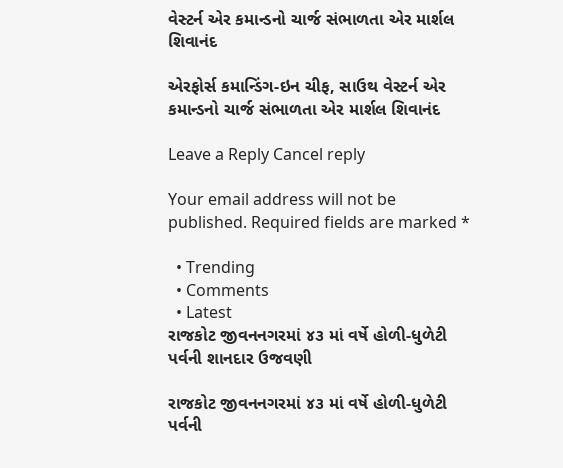વેસ્ટર્ન એર કમાન્ડનો ચાર્જ સંભાળતા એર માર્શલ શિવાનંદ

એરફોર્સ કમાન્ડિંગ-ઇન ચીફ, સાઉથ વેસ્ટર્ન એર કમાન્ડનો ચાર્જ સંભાળતા એર માર્શલ શિવાનંદ

Leave a Reply Cancel reply

Your email address will not be published. Required fields are marked *

  • Trending
  • Comments
  • Latest
રાજકોટ જીવનનગરમાં ૪૩ માં વર્ષે હોળી-ધુળેટી પર્વની શાનદાર ઉજવણી

રાજકોટ જીવનનગરમાં ૪૩ માં વર્ષે હોળી-ધુળેટી પર્વની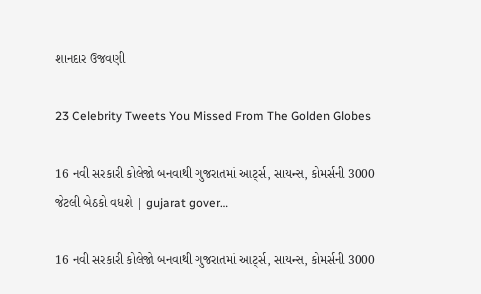શાનદાર ઉજવણી

23 Celebrity Tweets You Missed From The Golden Globes

16 નવી સરકારી કોલેજો બનવાથી ગુજરાતમાં આર્ટ્સ, સાયન્સ, કોમર્સની 3000 જેટલી બેઠકો વધશે | gujarat gover…

16 નવી સરકારી કોલેજો બનવાથી ગુજરાતમાં આર્ટ્સ, સાયન્સ, કોમર્સની 3000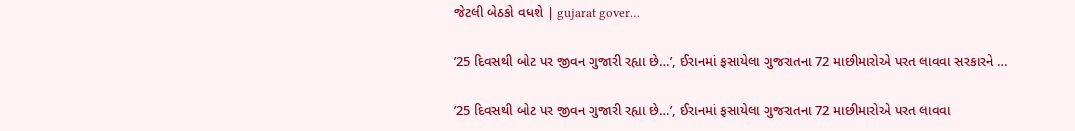જેટલી બેઠકો વધશે | gujarat gover…

’25 દિવસથી બોટ પર જીવન ગુજારી રહ્યા છે…’, ઈરાનમાં ફસાયેલા ગુજરાતના 72 માછીમારોએ પરત લાવવા સરકારને …

’25 દિવસથી બોટ પર જીવન ગુજારી રહ્યા છે…’, ઈરાનમાં ફસાયેલા ગુજરાતના 72 માછીમારોએ પરત લાવવા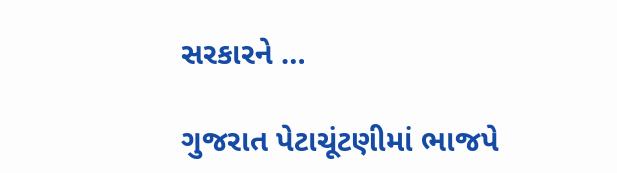સરકારને …

ગુજરાત પેટાચૂંટણીમાં ભાજપે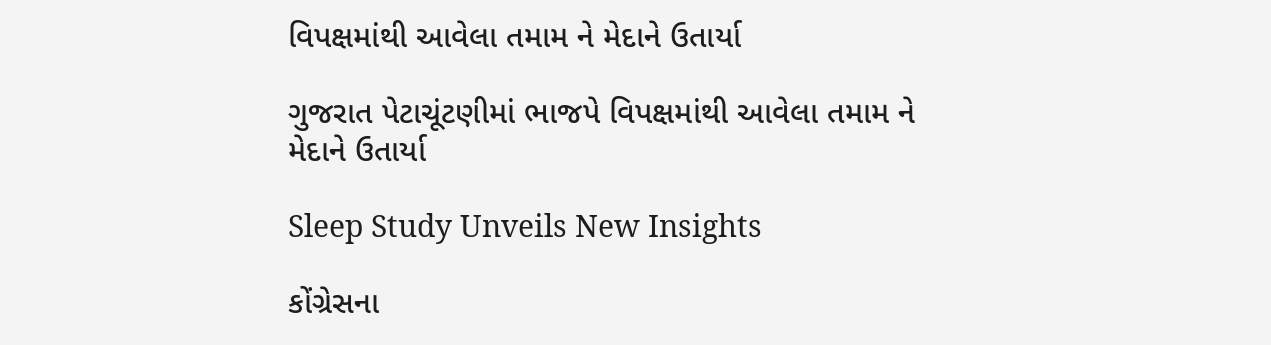વિપક્ષમાંથી આવેલા તમામ ને મેદાને ઉતાર્યા

ગુજરાત પેટાચૂંટણીમાં ભાજપે વિપક્ષમાંથી આવેલા તમામ ને મેદાને ઉતાર્યા

Sleep Study Unveils New Insights

કોંગ્રેસના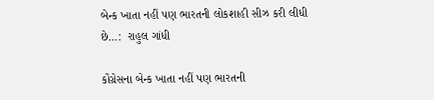બેન્ક ખાતા નહીં પણ ભારતની લોકશાહી સીઝ કરી લીધી છે…:  રાહુલ ગાંધી

કોંગ્રેસના બેન્ક ખાતા નહીં પણ ભારતની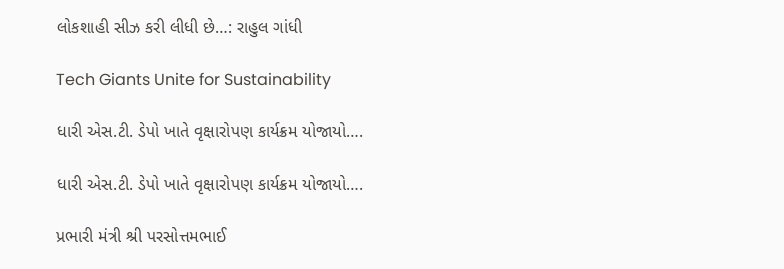લોકશાહી સીઝ કરી લીધી છે…: રાહુલ ગાંધી

Tech Giants Unite for Sustainability

ધારી એસ.ટી. ડેપો ખાતે વૃક્ષારોપણ કાર્યક્રમ યોજાયો….

ધારી એસ.ટી. ડેપો ખાતે વૃક્ષારોપણ કાર્યક્રમ યોજાયો….

પ્રભારી મંત્રી શ્રી પરસોત્તમભાઈ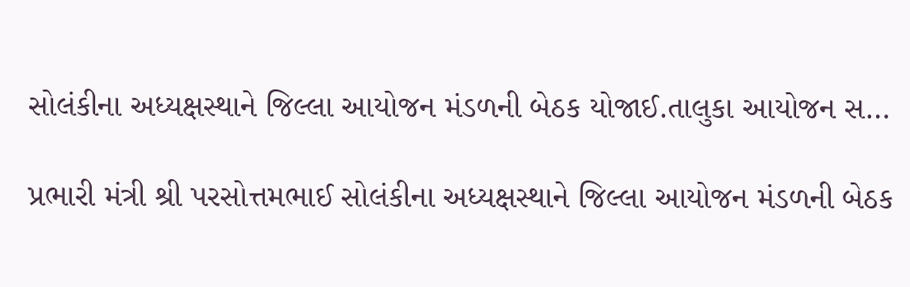સોલંકીના અધ્યક્ષસ્થાને જિલ્લા આયોજન મંડળની બેઠક યોજાઈ.તાલુકા આયોજન સ…

પ્રભારી મંત્રી શ્રી પરસોત્તમભાઈ સોલંકીના અધ્યક્ષસ્થાને જિલ્લા આયોજન મંડળની બેઠક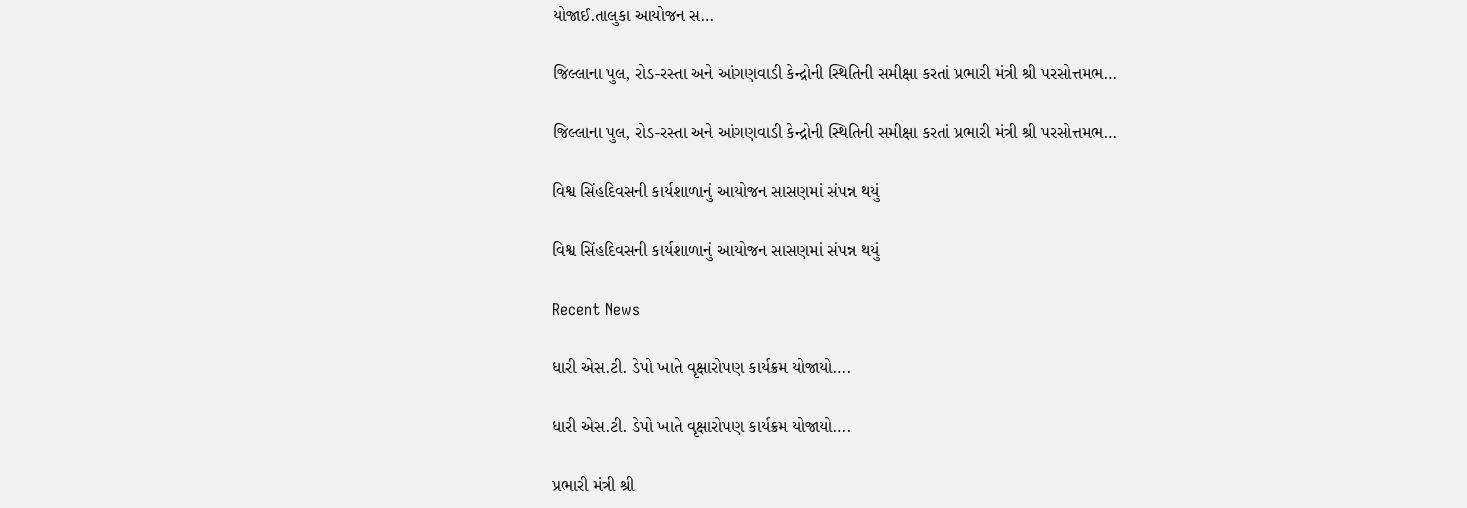યોજાઈ.તાલુકા આયોજન સ…

જિલ્લાના પુલ, રોડ-રસ્તા અને આંગણવાડી કેન્દ્રોની સ્થિતિની સમીક્ષા કરતાં પ્રભારી મંત્રી શ્રી પરસોત્તમભ…

જિલ્લાના પુલ, રોડ-રસ્તા અને આંગણવાડી કેન્દ્રોની સ્થિતિની સમીક્ષા કરતાં પ્રભારી મંત્રી શ્રી પરસોત્તમભ…

વિશ્વ સિંહદિવસની કાર્યશાળાનું આયોજન સાસણમાં સંપન્ન થયું

વિશ્વ સિંહદિવસની કાર્યશાળાનું આયોજન સાસણમાં સંપન્ન થયું

Recent News

ધારી એસ.ટી. ડેપો ખાતે વૃક્ષારોપણ કાર્યક્રમ યોજાયો….

ધારી એસ.ટી. ડેપો ખાતે વૃક્ષારોપણ કાર્યક્રમ યોજાયો….

પ્રભારી મંત્રી શ્રી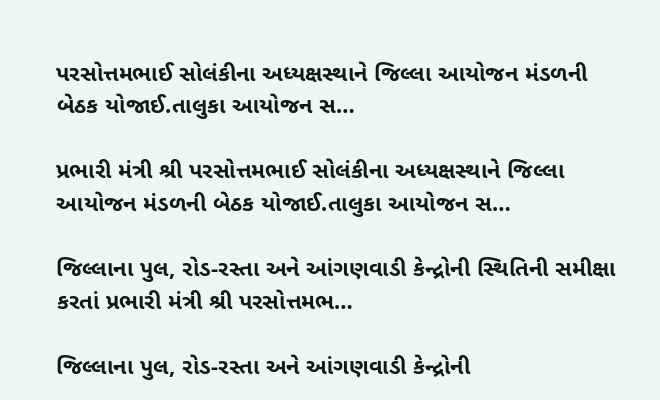પરસોત્તમભાઈ સોલંકીના અધ્યક્ષસ્થાને જિલ્લા આયોજન મંડળની બેઠક યોજાઈ.તાલુકા આયોજન સ…

પ્રભારી મંત્રી શ્રી પરસોત્તમભાઈ સોલંકીના અધ્યક્ષસ્થાને જિલ્લા આયોજન મંડળની બેઠક યોજાઈ.તાલુકા આયોજન સ…

જિલ્લાના પુલ, રોડ-રસ્તા અને આંગણવાડી કેન્દ્રોની સ્થિતિની સમીક્ષા કરતાં પ્રભારી મંત્રી શ્રી પરસોત્તમભ…

જિલ્લાના પુલ, રોડ-રસ્તા અને આંગણવાડી કેન્દ્રોની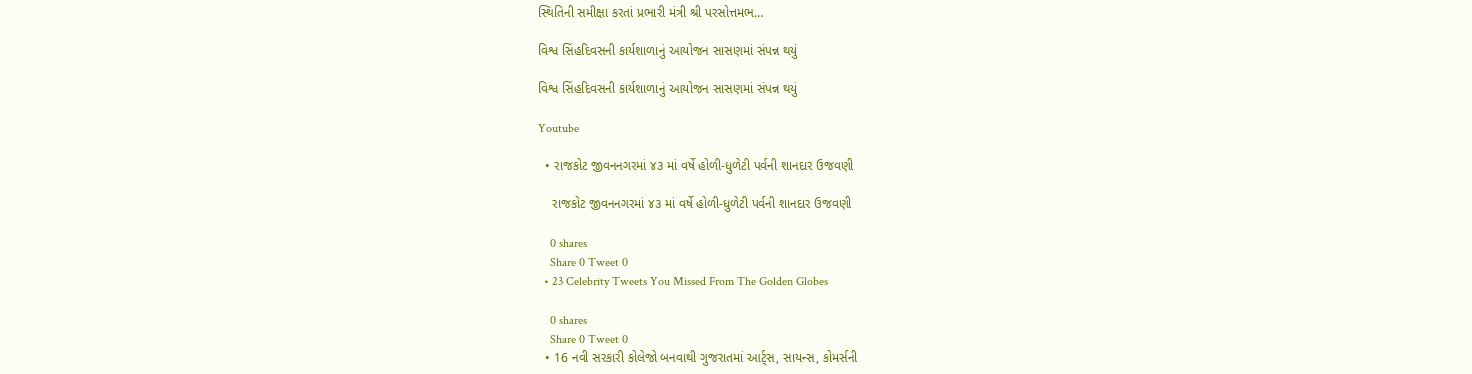સ્થિતિની સમીક્ષા કરતાં પ્રભારી મંત્રી શ્રી પરસોત્તમભ…

વિશ્વ સિંહદિવસની કાર્યશાળાનું આયોજન સાસણમાં સંપન્ન થયું

વિશ્વ સિંહદિવસની કાર્યશાળાનું આયોજન સાસણમાં સંપન્ન થયું

Youtube

  • રાજકોટ જીવનનગરમાં ૪૩ માં વર્ષે હોળી-ધુળેટી પર્વની શાનદાર ઉજવણી

    રાજકોટ જીવનનગરમાં ૪૩ માં વર્ષે હોળી-ધુળેટી પર્વની શાનદાર ઉજવણી

    0 shares
    Share 0 Tweet 0
  • 23 Celebrity Tweets You Missed From The Golden Globes

    0 shares
    Share 0 Tweet 0
  • 16 નવી સરકારી કોલેજો બનવાથી ગુજરાતમાં આર્ટ્સ, સાયન્સ, કોમર્સની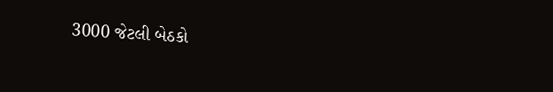3000 જેટલી બેઠકો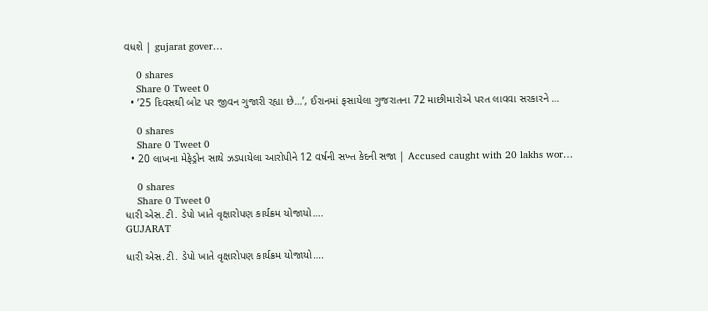વધશે | gujarat gover…

    0 shares
    Share 0 Tweet 0
  • ’25 દિવસથી બોટ પર જીવન ગુજારી રહ્યા છે…’, ઈરાનમાં ફસાયેલા ગુજરાતના 72 માછીમારોએ પરત લાવવા સરકારને …

    0 shares
    Share 0 Tweet 0
  • 20 લાખના મેફેડ્રોન સાથે ઝડપાયેલા આરોપીને 12 વર્ષની સખ્ત કેદની સજા | Accused caught with 20 lakhs wor…

    0 shares
    Share 0 Tweet 0
ધારી એસ.ટી. ડેપો ખાતે વૃક્ષારોપણ કાર્યક્રમ યોજાયો….
GUJARAT

ધારી એસ.ટી. ડેપો ખાતે વૃક્ષારોપણ કાર્યક્રમ યોજાયો….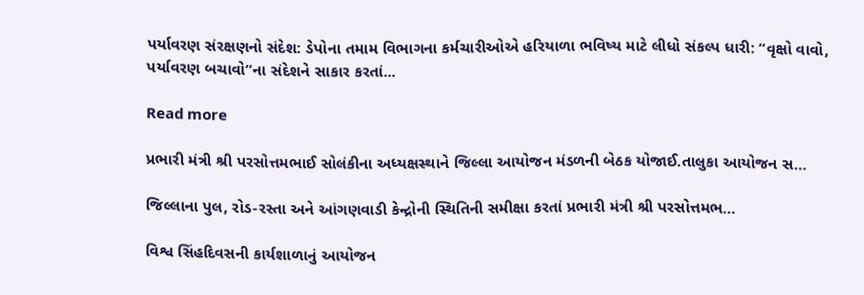પર્યાવરણ સંરક્ષણનો સંદેશ: ડેપોના તમામ વિભાગના કર્મચારીઓએ હરિયાળા ભવિષ્ય માટે લીધો સંકલ્પ ધારી: “વૃક્ષો વાવો, પર્યાવરણ બચાવો”ના સંદેશને સાકાર કરતાં...

Read more

પ્રભારી મંત્રી શ્રી પરસોત્તમભાઈ સોલંકીના અધ્યક્ષસ્થાને જિલ્લા આયોજન મંડળની બેઠક યોજાઈ.તાલુકા આયોજન સ…

જિલ્લાના પુલ, રોડ-રસ્તા અને આંગણવાડી કેન્દ્રોની સ્થિતિની સમીક્ષા કરતાં પ્રભારી મંત્રી શ્રી પરસોત્તમભ…

વિશ્વ સિંહદિવસની કાર્યશાળાનું આયોજન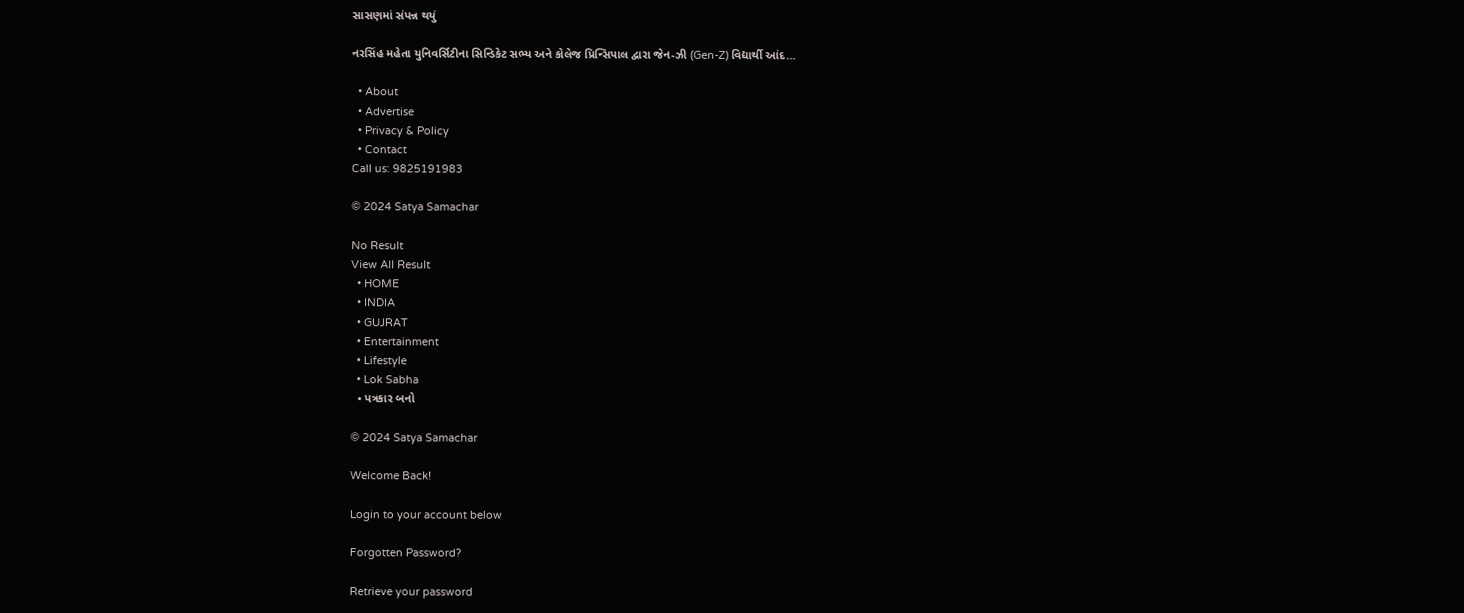સાસણમાં સંપન્ન થયું

નરસિંહ મહેતા યુનિવર્સિટીના સિન્ડિકેટ સભ્ય અને કોલેજ પ્રિન્સિપાલ દ્વારા જેન-ઝી (Gen-Z) વિદ્યાર્થી આંદ…

  • About
  • Advertise
  • Privacy & Policy
  • Contact
Call us: 9825191983

© 2024 Satya Samachar

No Result
View All Result
  • HOME
  • INDIA
  • GUJRAT
  • Entertainment
  • Lifestyle
  • Lok Sabha
  • પત્રકાર બનો

© 2024 Satya Samachar

Welcome Back!

Login to your account below

Forgotten Password?

Retrieve your password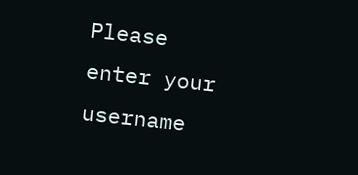Please enter your username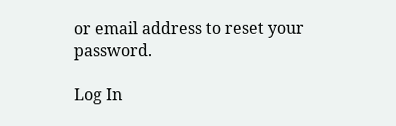or email address to reset your password.

Log In